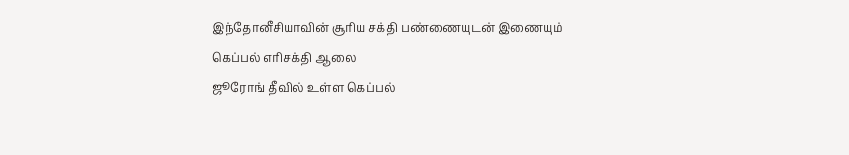இந்தோனீசியாவின் சூரிய சக்தி பண்ணையுடன் இணையும் கெப்பல் எரிசக்தி ஆலை
ஜூரோங் தீவில் உள்ள கெப்பல்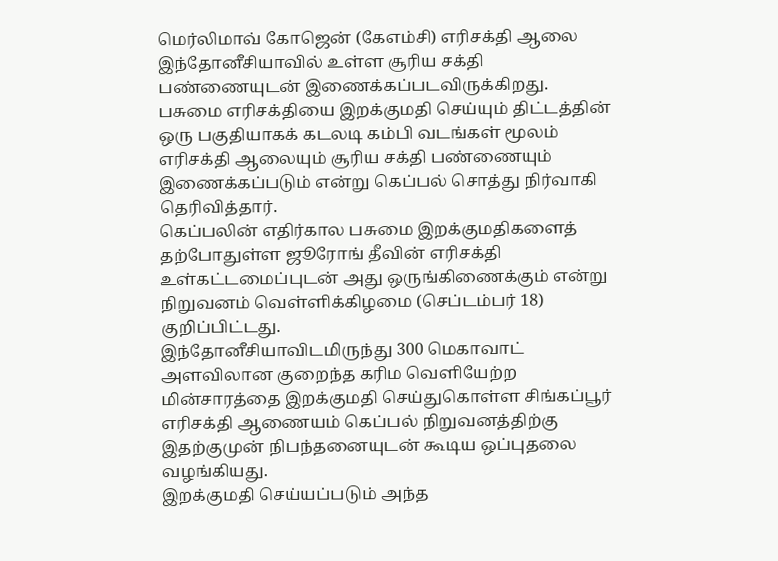மெர்லிமாவ் கோஜென் (கேஎம்சி) எரிசக்தி ஆலை இந்தோனீசியாவில் உள்ள சூரிய சக்தி பண்ணையுடன் இணைக்கப்படவிருக்கிறது.
பசுமை எரிசக்தியை இறக்குமதி செய்யும் திட்டத்தின் ஒரு பகுதியாகக் கடலடி கம்பி வடங்கள் மூலம் எரிசக்தி ஆலையும் சூரிய சக்தி பண்ணையும் இணைக்கப்படும் என்று கெப்பல் சொத்து நிர்வாகி தெரிவித்தார்.
கெப்பலின் எதிர்கால பசுமை இறக்குமதிகளைத் தற்போதுள்ள ஜூரோங் தீவின் எரிசக்தி உள்கட்டமைப்புடன் அது ஒருங்கிணைக்கும் என்று நிறுவனம் வெள்ளிக்கிழமை (செப்டம்பர் 18) குறிப்பிட்டது.
இந்தோனீசியாவிடமிருந்து 300 மெகாவாட் அளவிலான குறைந்த கரிம வெளியேற்ற மின்சாரத்தை இறக்குமதி செய்துகொள்ள சிங்கப்பூர் எரிசக்தி ஆணையம் கெப்பல் நிறுவனத்திற்கு இதற்குமுன் நிபந்தனையுடன் கூடிய ஒப்புதலை வழங்கியது.
இறக்குமதி செய்யப்படும் அந்த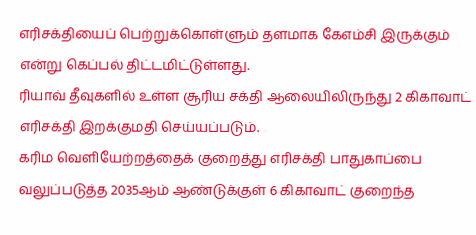எரிசக்தியைப் பெற்றுக்கொள்ளும் தளமாக கேஎம்சி இருக்கும் என்று கெப்பல் திட்டமிட்டுள்ளது.
ரியாவ் தீவுகளில் உள்ள சூரிய சக்தி ஆலையிலிருந்து 2 கிகாவாட் எரிசக்தி இறக்குமதி செய்யப்படும்.
கரிம வெளியேற்றத்தைக் குறைத்து எரிசக்தி பாதுகாப்பை வலுப்படுத்த 2035ஆம் ஆண்டுக்குள் 6 கிகாவாட் குறைந்த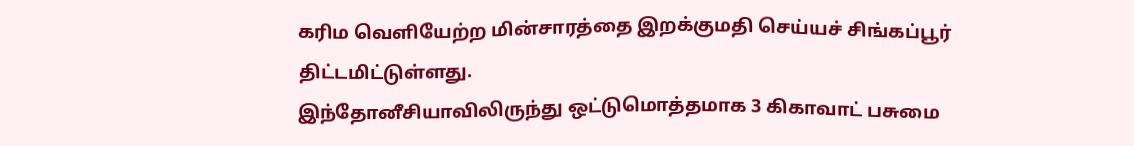கரிம வெளியேற்ற மின்சாரத்தை இறக்குமதி செய்யச் சிங்கப்பூர் திட்டமிட்டுள்ளது.
இந்தோனீசியாவிலிருந்து ஒட்டுமொத்தமாக 3 கிகாவாட் பசுமை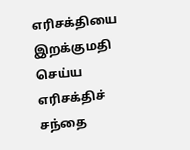எரிசக்தியை இறக்குமதி செய்ய எரிசக்திச் சந்தை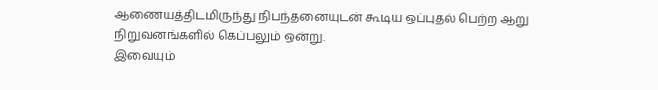ஆணையத்திடமிருந்து நிபந்தனையுடன் கூடிய ஒப்புதல் பெற்ற ஆறு நிறுவனங்களில் கெப்பலும் ஒன்று.
இவையும்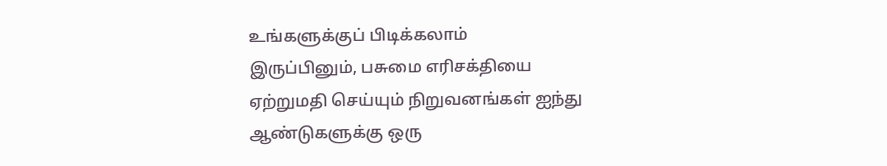உங்களுக்குப் பிடிக்கலாம்
இருப்பினும், பசுமை எரிசக்தியை ஏற்றுமதி செய்யும் நிறுவனங்கள் ஐந்து ஆண்டுகளுக்கு ஒரு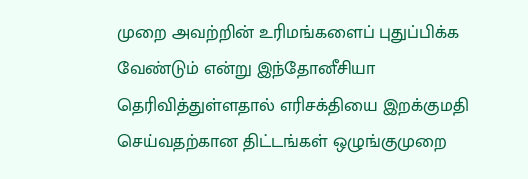முறை அவற்றின் உரிமங்களைப் புதுப்பிக்க வேண்டும் என்று இந்தோனீசியா தெரிவித்துள்ளதால் எரிசக்தியை இறக்குமதி செய்வதற்கான திட்டங்கள் ஒழுங்குமுறை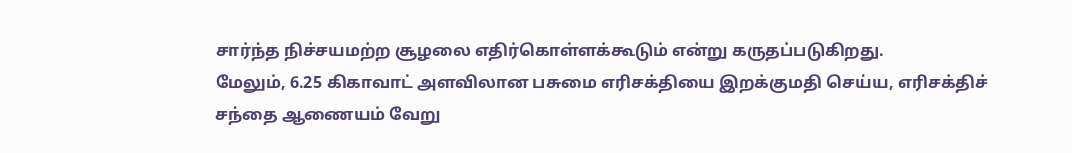சார்ந்த நிச்சயமற்ற சூழலை எதிர்கொள்ளக்கூடும் என்று கருதப்படுகிறது.
மேலும், 6.25 கிகாவாட் அளவிலான பசுமை எரிசக்தியை இறக்குமதி செய்ய, எரிசக்திச் சந்தை ஆணையம் வேறு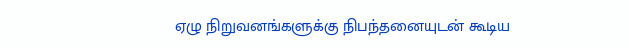ஏழு நிறுவனங்களுக்கு நிபந்தனையுடன் கூடிய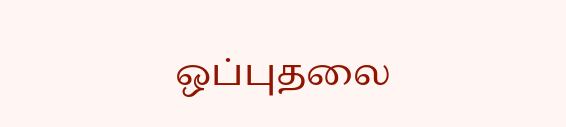ஒப்புதலை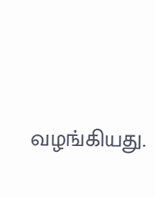வழங்கியது.